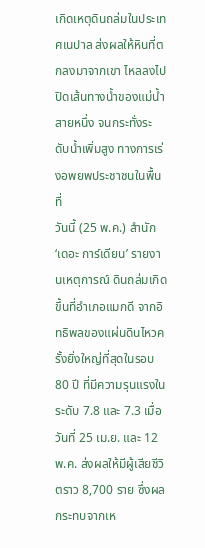เกิดเหตุดินถล่มในประเทศเนปาล ส่งผลให้หินที่ตกลงมาจากเขา ไหลลงไปปิดเส้นทางน้ำของแม่น้ำสายหนึ่ง จนกระทั่งระดับน้ำเพิ่มสูง ทางการเร่งอพยพประชาชนในพื้นที่
วันนี้ (25 พ.ค.) สำนัก ‘เดอะ การ์เดียน’ รายงานเหตุการณ์ ดินถล่มเกิดขึ้นที่อำเภอแมกดี จากอิทธิพลของแผ่นดินไหวครั้งยิ่งใหญ่ที่สุดในรอบ 80 ปี ที่มีความรุนแรงในระดับ 7.8 และ 7.3 เมื่อวันที่ 25 เม.ย. และ 12 พ.ค. ส่งผลให้มีผู้เสียชีวิตราว 8,700 ราย ซึ่งผลกระทบจากเห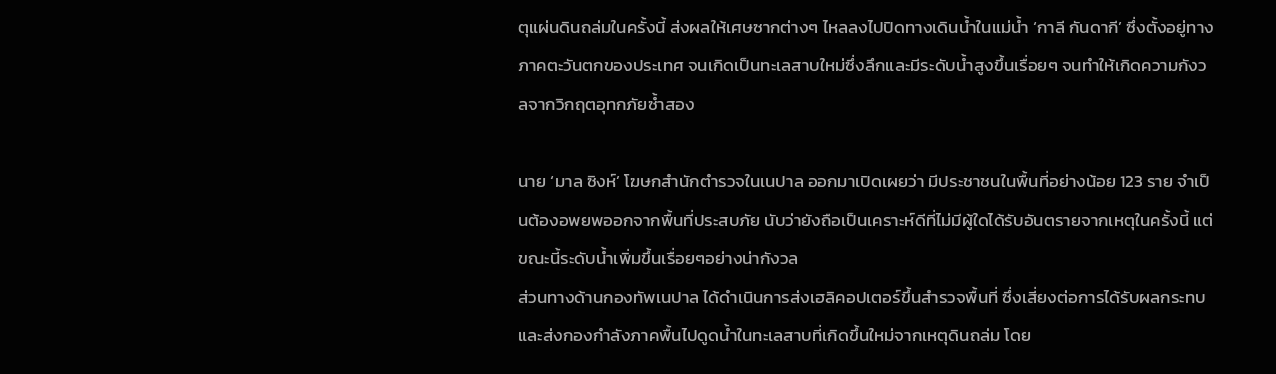ตุแผ่นดินถล่มในครั้งนี้ ส่งผลให้เศษซากต่างๆ ไหลลงไปปิดทางเดินน้ำในแม่น้ำ ‘กาลี กันดากี’ ซึ่งตั้งอยู่ทางภาคตะวันตกของประเทศ จนเกิดเป็นทะเลสาบใหม่ซึ่งลึกและมีระดับน้ำสูงขึ้นเรื่อยๆ จนทำให้เกิดความกังวลจากวิกฤตอุทกภัยซ้ำสอง

นาย ‘มาล ซิงห์’ โฆษกสำนักตำรวจในเนปาล ออกมาเปิดเผยว่า มีประชาชนในพื้นที่อย่างน้อย 123 ราย จำเป็นต้องอพยพออกจากพื้นที่ประสบภัย นับว่ายังถือเป็นเคราะห์ดีที่ไม่มีผู้ใดได้รับอันตรายจากเหตุในครั้งนี้ แต่ขณะนี้ระดับน้ำเพิ่มขึ้นเรื่อยๆอย่างน่ากังวล
ส่วนทางด้านกองทัพเนปาล ได้ดำเนินการส่งเฮลิคอปเตอร์ขึ้นสำรวจพื้นที่ ซึ่งเสี่ยงต่อการได้รับผลกระทบ และส่งกองกำลังภาคพื้นไปดูดน้ำในทะเลสาบที่เกิดขึ้นใหม่จากเหตุดินถล่ม โดย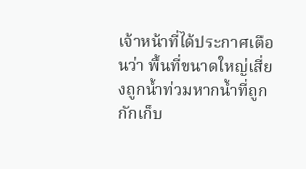เจ้าหน้าที่ได้ประกาศเตือนว่า พื้นที่ขนาดใหญ่เสี่ยงถูกน้ำท่วมหากน้ำที่ถูกกักเก็บ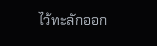ไว้ทะลักออก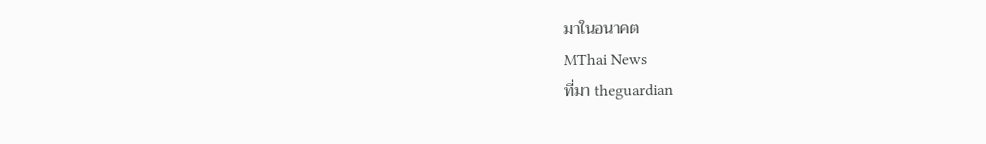มาในอนาคต
MThai News
ที่มา theguardian